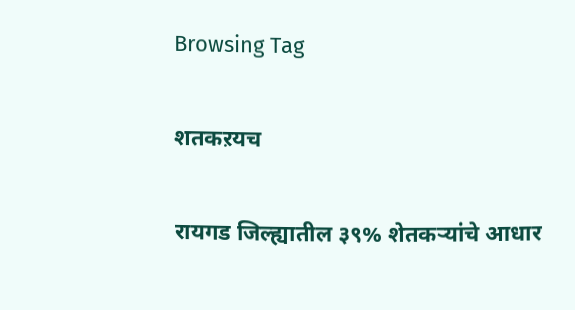Browsing Tag

शतकऱयच

रायगड जिल्ह्यातील ३९% शेतकऱ्यांचे आधार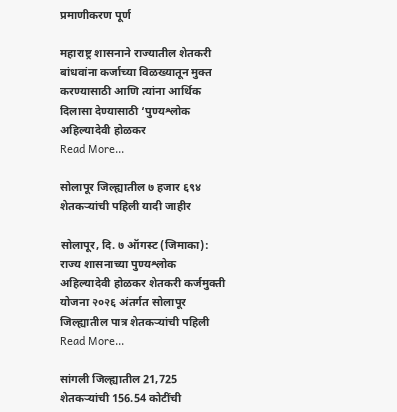प्रमाणीकरण पूर्ण

महाराष्ट्र शासनाने राज्यातील शेतकरी बांधवांना कर्जाच्या विळख्यातून मुक्त करण्यासाठी आणि त्यांना आर्थिक दिलासा देण्यासाठी ‘पुण्यश्लोक अहिल्यादेवी होळकर
Read More...

सोलापूर जिल्ह्यातील ७ हजार ६९४ शेतकऱ्यांची पहिली यादी जाहीर

सोलापूर, दि. ७ ऑगस्ट (जिमाका): राज्य शासनाच्या पुण्यश्लोक अहिल्यादेवी होळकर शेतकरी कर्जमुक्ती योजना २०२६ अंतर्गत सोलापूर जिल्ह्यातील पात्र शेतकऱ्यांची पहिली
Read More...

सांगली जिल्ह्यातील 21,725 शेतकऱ्यांची 156.54 कोटींची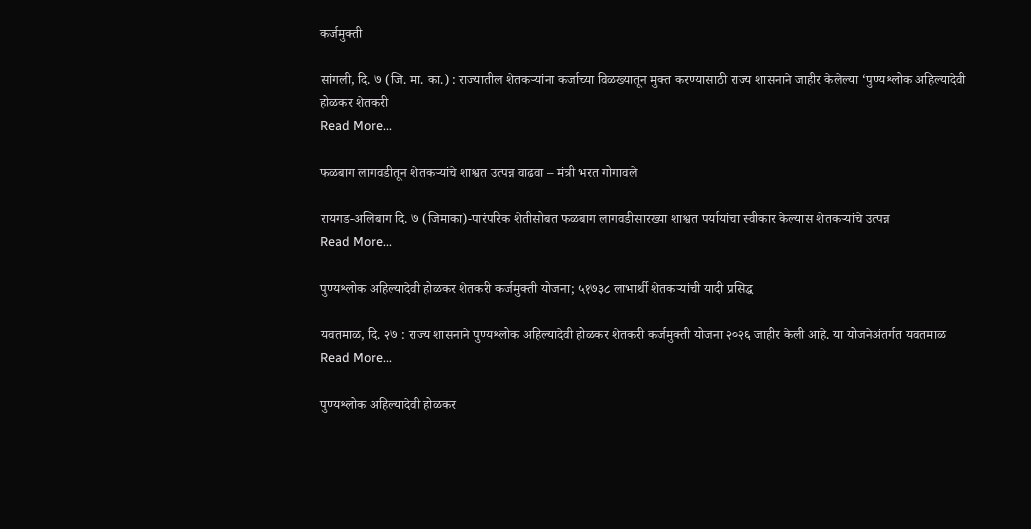कर्जमुक्ती

सांगली, दि. ७ (जि. मा. का.) : राज्यातील शेतकऱ्यांना कर्जाच्या विळख्यातून मुक्त करण्यासाठी राज्य शासनाने जाहीर केलेल्या ‘पुण्यश्लोक अहिल्यादेवी होळकर शेतकरी
Read More...

फळबाग लागवडीतून शेतकऱ्यांचे शाश्वत उत्पन्न वाढवा – मंत्री भरत गोगावले

रायगड-अलिबाग दि. ७ (जिमाका)-पारंपरिक शेतीसोबत फळबाग लागवडीसारख्या शाश्वत पर्यायांचा स्वीकार केल्यास शेतकऱ्यांचे उत्पन्न
Read More...

पुण्यश्लोक अहिल्यादेवी होळकर शेतकरी कर्जमुक्ती योजना; ५१७३८ लाभार्थी शेतकऱ्यांची यादी प्रसिद्ध

यवतमाळ, दि. २७ : राज्य शासनाने पुण्यश्लोक अहिल्यादेवी होळकर शेतकरी कर्जमुक्ती योजना २०२६ जाहीर केली आहे. या योजनेअंतर्गत यवतमाळ
Read More...

पुण्यश्लोक अहिल्यादेवी होळकर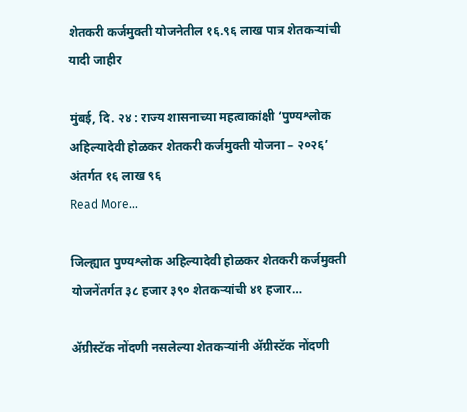शेतकरी कर्जमुक्ती योजनेतील १६.९६ लाख पात्र शेतकऱ्यांची यादी जाहीर

मुंबई, दि. २४ : राज्य शासनाच्या महत्वाकांक्षी ‘पुण्यश्लोक अहिल्यादेवी होळकर शेतकरी कर्जमुक्ती योजना – २०२६’ अंतर्गत १६ लाख ९६
Read More...

जिल्ह्यात पुण्यश्लोक अहिल्यादेवी होळकर शेतकरी कर्जमुक्ती योजनेंतर्गत ३८ हजार ३९० शेतकऱ्यांची ४१ हजार…

ॲग्रीस्टॅक नोंदणी नसलेल्या शेतकऱ्यांनी ॲग्रीस्टॅक नोंदणी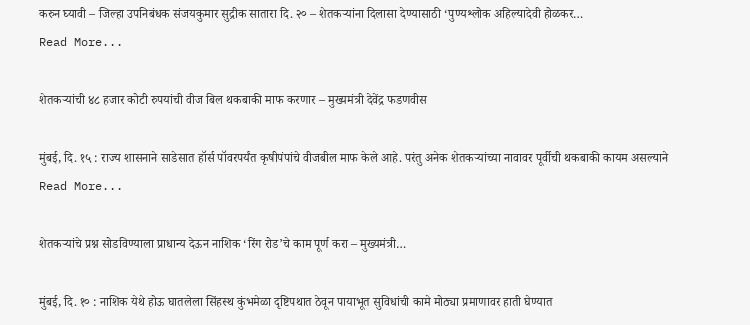करुन घ्यावी – जिल्हा उपनिबंधक संजयकुमार सुद्रीक सातारा दि. २० – शेतकऱ्यांना दिलासा देण्यासाठी ‘पुण्यश्लोक अहिल्यादेवी होळकर…
Read More...

शेतकऱ्यांची ४८ हजार कोटी रुपयांची वीज बिल थकबाकी माफ करणार – मुख्यमंत्री देवेंद्र फडणवीस

मुंबई, दि. १५ : राज्य शासनाने साडेसात हॉर्स पॉवरपर्यंत कृषीपंपांचे वीजबील माफ केले आहे. परंतु अनेक शेतकऱ्यांच्या नावावर पूर्वीची थकबाकी कायम असल्याने
Read More...

शेतकऱ्यांचे प्रश्न सोडविण्याला प्राधान्य देऊन नाशिक ‘रिंग रोड’चे काम पूर्ण करा – मुख्यमंत्री…

मुंबई, दि. १० : नाशिक येथे होऊ घातलेला सिंहस्थ कुंभमेळा दृष्टिपथात ठेवून पायाभूत सुविधांची कामे मोठ्या प्रमाणावर हाती घेण्यात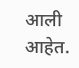आली आहेत.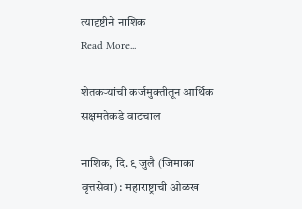त्यादृष्टीने नाशिक
Read More...

शेतकऱ्यांची कर्जमुक्तीतून आर्थिक सक्षमतेकडे वाटचाल

नाशिक, दि. ९ जुलै (जिमाका वृत्तसेवा) : महाराष्ट्राची ओळख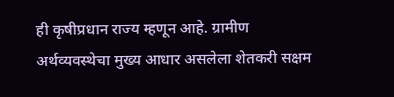ही कृषीप्रधान राज्य म्हणून आहे. ग्रामीण अर्थव्यवस्थेचा मुख्य आधार असलेला शेतकरी सक्षम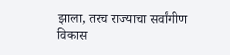झाला, तरच राज्याचा सर्वांगीण विकास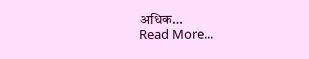अधिक…
Read More...